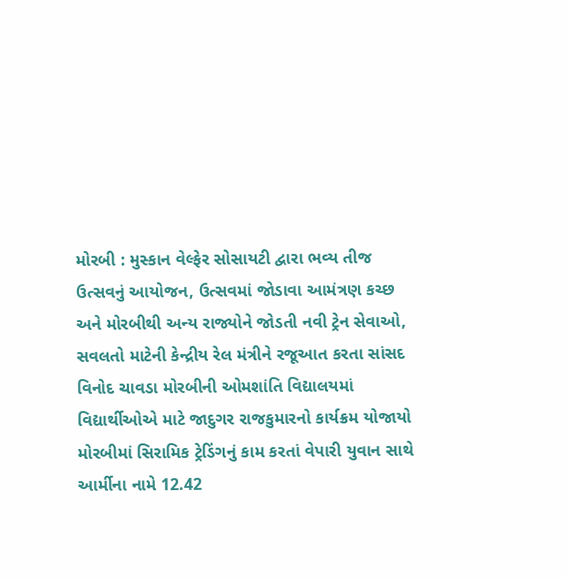મોરબી : મુસ્કાન વેલ્ફેર સોસાયટી દ્વારા ભવ્ય તીજ ઉત્સવનું આયોજન, ઉત્સવમાં જોડાવા આમંત્રણ કચ્છ અને મોરબીથી અન્ય રાજ્યોને જોડતી નવી ટ્રેન સેવાઓ, સવલતો માટેની કેન્દ્રીય રેલ મંત્રીને રજૂઆત કરતા સાંસદ વિનોદ ચાવડા મોરબીની ઓમશાંતિ વિદ્યાલયમાં વિદ્યાર્થીઓએ માટે જાદુગર રાજકુમારનો કાર્યક્રમ યોજાયો મોરબીમાં સિરામિક ટ્રેડિંગનું કામ કરતાં વેપારી યુવાન સાથે આર્મીના નામે 12.42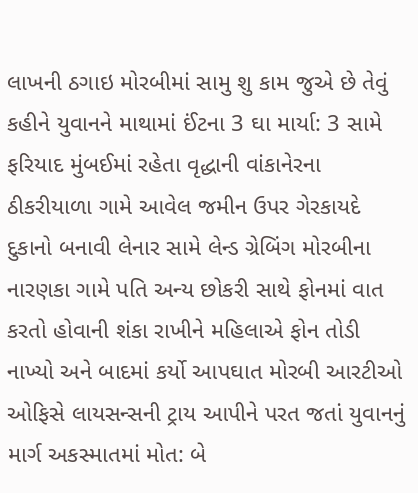લાખની ઠગાઇ મોરબીમાં સામુ શુ કામ જુએ છે તેવું કહીને યુવાનને માથામાં ઈંટના 3 ઘા માર્યા: 3 સામે ફરિયાદ મુંબઈમાં રહેતા વૃદ્ધાની વાંકાનેરના ઠીકરીયાળા ગામે આવેલ જમીન ઉપર ગેરકાયદે દુકાનો બનાવી લેનાર સામે લેન્ડ ગ્રેબિંગ મોરબીના નારણકા ગામે પતિ અન્ય છોકરી સાથે ફોનમાં વાત કરતો હોવાની શંકા રાખીને મહિલાએ ફોન તોડી નાખ્યો અને બાદમાં કર્યો આપઘાત મોરબી આરટીઓ ઓફિસે લાયસન્સની ટ્રાય આપીને પરત જતાં યુવાનનું માર્ગ અકસ્માતમાં મોત: બે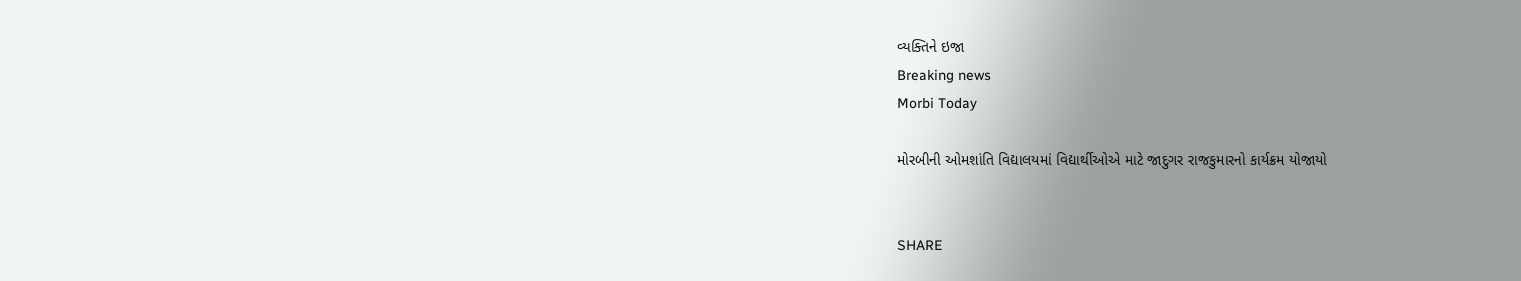વ્યક્તિને ઇજા
Breaking news
Morbi Today

મોરબીની ઓમશાંતિ વિદ્યાલયમાં વિદ્યાર્થીઓએ માટે જાદુગર રાજકુમારનો કાર્યક્રમ યોજાયો


SHARE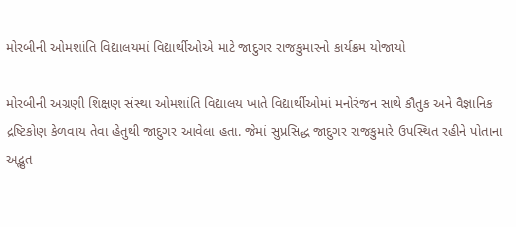મોરબીની ઓમશાંતિ વિદ્યાલયમાં વિદ્યાર્થીઓએ માટે જાદુગર રાજકુમારનો કાર્યક્રમ યોજાયો

મોરબીની અગ્રણી શિક્ષણ સંસ્થા ઓમશાંતિ વિદ્યાલય ખાતે વિદ્યાર્થીઓમાં મનોરંજન સાથે કૌતુક અને વૈજ્ઞાનિક દ્રષ્ટિકોણ કેળવાય તેવા હેતુથી જાદુગર આવેલા હતા. જેમાં સુપ્રસિદ્ધ જાદુગર રાજકુમારે ઉપસ્થિત રહીને પોતાના અદ્ભુત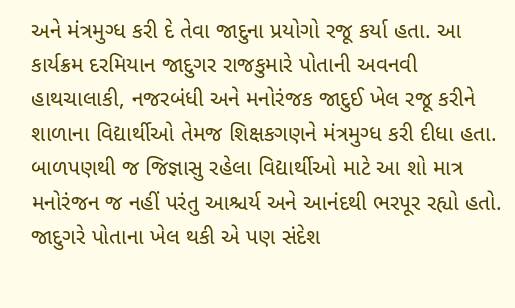અને મંત્રમુગ્ધ કરી દે તેવા જાદુના પ્રયોગો રજૂ કર્યા હતા. આ કાર્યક્રમ દરમિયાન જાદુગર રાજકુમારે પોતાની અવનવી હાથચાલાકી, નજરબંધી અને મનોરંજક જાદુઈ ખેલ રજૂ કરીને શાળાના વિદ્યાર્થીઓ તેમજ શિક્ષકગણને મંત્રમુગ્ધ કરી દીધા હતા. બાળપણથી જ જિજ્ઞાસુ રહેલા વિદ્યાર્થીઓ માટે આ શો માત્ર મનોરંજન જ નહીં પરંતુ આશ્ચર્ય અને આનંદથી ભરપૂર રહ્યો હતો. જાદુગરે પોતાના ખેલ થકી એ પણ સંદેશ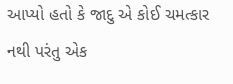આપ્યો હતો કે જાદુ એ કોઈ ચમત્કાર નથી પરંતુ એક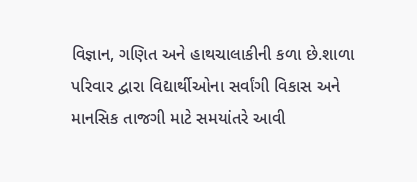વિજ્ઞાન, ગણિત અને હાથચાલાકીની કળા છે.શાળા પરિવાર દ્વારા વિદ્યાર્થીઓના સર્વાંગી વિકાસ અને માનસિક તાજગી માટે સમયાંતરે આવી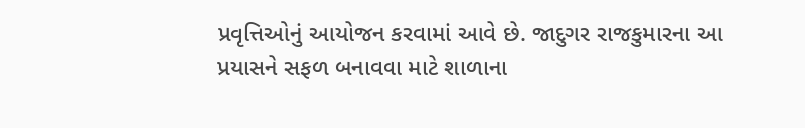પ્રવૃત્તિઓનું આયોજન કરવામાં આવે છે. જાદુગર રાજકુમારના આ પ્રયાસને સફળ બનાવવા માટે શાળાના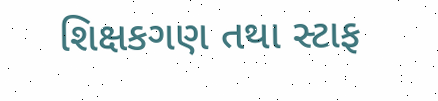શિક્ષકગણ તથા સ્ટાફ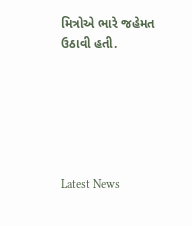મિત્રોએ ભારે જહેમત ઉઠાવી હતી.






Latest News